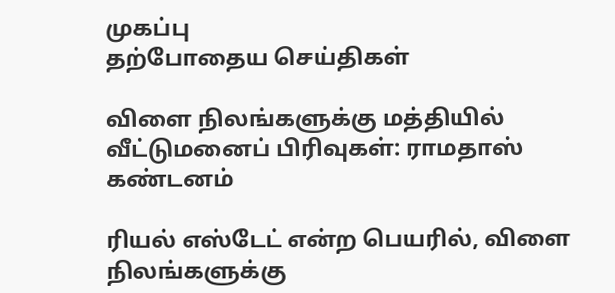முகப்பு
தற்போதைய செய்திகள்

விளை நிலங்களுக்கு மத்தியில் வீட்டுமனைப் பிரிவுகள்: ராமதாஸ் கண்டனம்

ரியல் எஸ்டேட் என்ற பெயரில், விளை நிலங்களுக்கு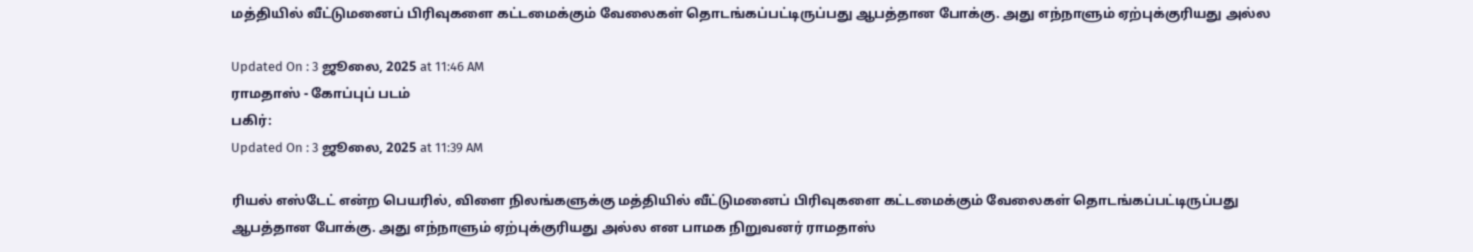மத்தியில் வீட்டுமனைப் பிரிவுகளை கட்டமைக்கும் வேலைகள் தொடங்கப்பட்டிருப்பது ஆபத்தான போக்கு. அது எந்நாளும் ஏற்புக்குரியது அல்ல

Updated On : 3 ஜூலை, 2025 at 11:46 AM
ராமதாஸ் - கோப்புப் படம்
பகிர்:
Updated On : 3 ஜூலை, 2025 at 11:39 AM

ரியல் எஸ்டேட் என்ற பெயரில், விளை நிலங்களுக்கு மத்தியில் வீட்டுமனைப் பிரிவுகளை கட்டமைக்கும் வேலைகள் தொடங்கப்பட்டிருப்பது ஆபத்தான போக்கு. அது எந்நாளும் ஏற்புக்குரியது அல்ல என பாமக நிறுவனர் ராமதாஸ்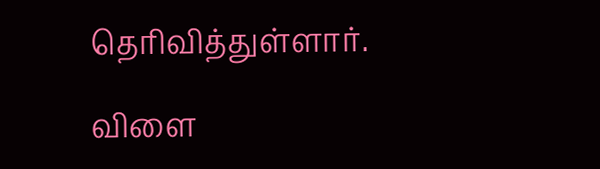தெரிவித்துள்ளார்.

விளை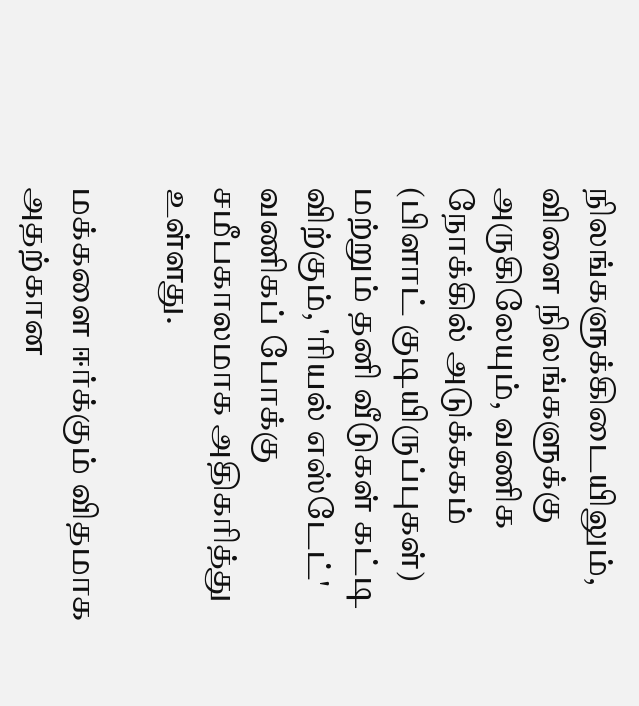நிலங்களுக்கிடையிலும், விளை நிலங்களுக்கு அருகிலேயும், வணிக நோக்கில் அடுக்ககம் (பிளாட் குடியிருப்புகள்) மற்றும் தனி வீடுகள் கட்டி விற்கும், 'ரியல் எஸ்டேட்' வணிகப் போக்கு சமீபகாலமாக அதிகரித்து உள்ளது.

மக்களை ஈர்க்கும் விதமாக அதற்கான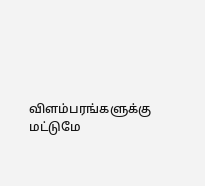விளம்பரங்களுக்கு மட்டுமே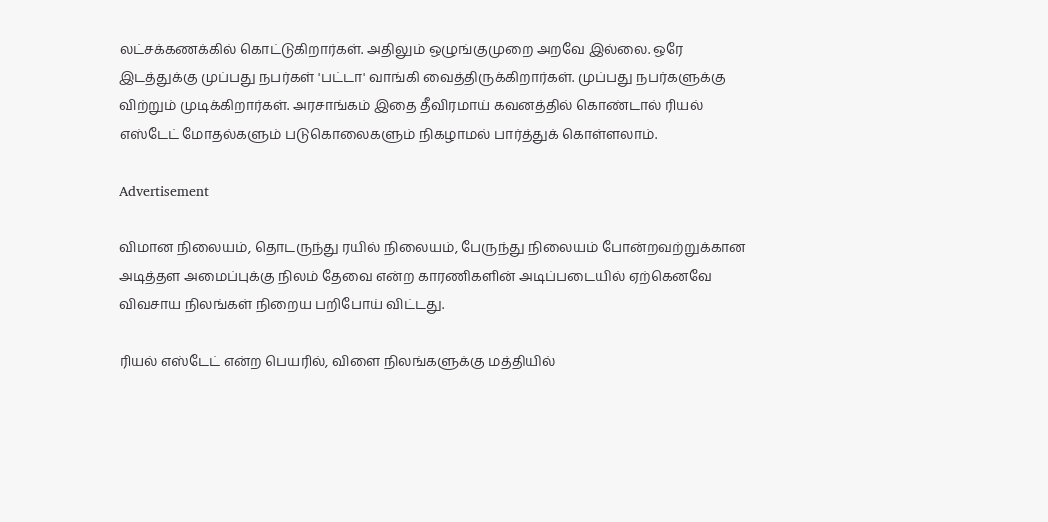லட்சக்கணக்கில் கொட்டுகிறார்கள். அதிலும் ஒழுங்குமுறை அறவே இல்லை. ஒரே இடத்துக்கு முப்பது நபர்கள் 'பட்டா' வாங்கி வைத்திருக்கிறார்கள். முப்பது நபர்களுக்கு விற்றும் முடிக்கிறார்கள். அரசாங்கம் இதை தீவிரமாய் கவனத்தில் கொண்டால் ரியல் எஸ்டேட் மோதல்களும் படுகொலைகளும் நிகழாமல் பார்த்துக் கொள்ளலாம்.

Advertisement

விமான நிலையம், தொடருந்து ரயில் நிலையம், பேருந்து நிலையம் போன்றவற்றுக்கான அடித்தள அமைப்புக்கு நிலம் தேவை என்ற காரணிகளின் அடிப்படையில் ஏற்கெனவே விவசாய நிலங்கள் நிறைய பறிபோய் விட்டது.

ரியல் எஸ்டேட் என்ற பெயரில், விளை நிலங்களுக்கு மத்தியில்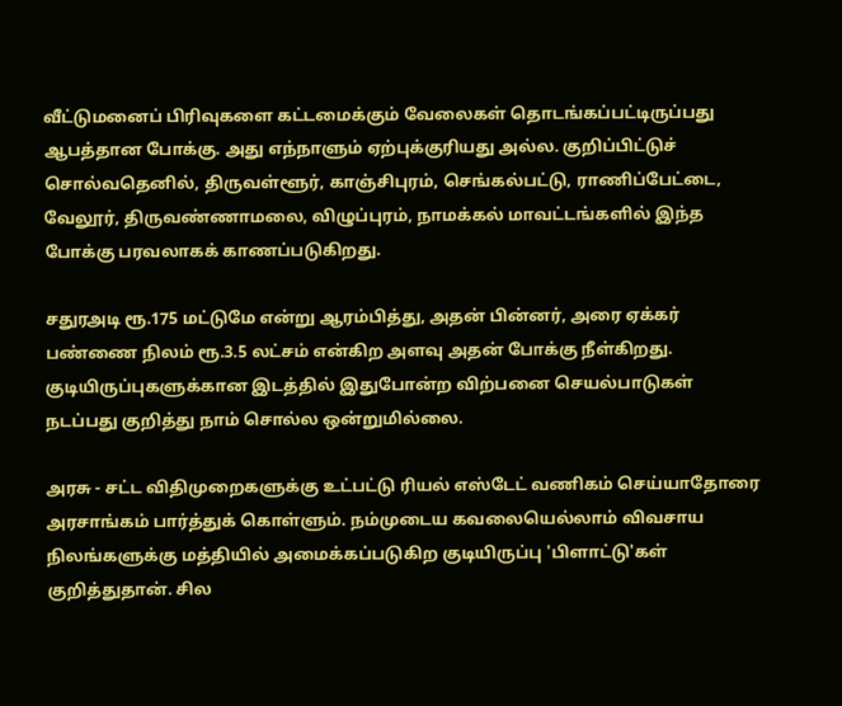வீட்டுமனைப் பிரிவுகளை கட்டமைக்கும் வேலைகள் தொடங்கப்பட்டிருப்பது ஆபத்தான போக்கு. அது எந்நாளும் ஏற்புக்குரியது அல்ல. குறிப்பிட்டுச் சொல்வதெனில், திருவள்ளூர், காஞ்சிபுரம், செங்கல்பட்டு, ராணிப்பேட்டை, வேலூர், திருவண்ணாமலை, விழுப்புரம், நாமக்கல் மாவட்டங்களில் இந்த போக்கு பரவலாகக் காணப்படுகிறது.

சதுரஅடி ரூ.175 மட்டுமே என்று ஆரம்பித்து, அதன் பின்னர், அரை ஏக்கர் பண்ணை நிலம் ரூ.3.5 லட்சம் என்கிற அளவு அதன் போக்கு நீள்கிறது. குடியிருப்புகளுக்கான இடத்தில் இதுபோன்ற விற்பனை செயல்பாடுகள் நடப்பது குறித்து நாம் சொல்ல ஒன்றுமில்லை.

அரசு - சட்ட விதிமுறைகளுக்கு உட்பட்டு ரியல் எஸ்டேட் வணிகம் செய்யாதோரை அரசாங்கம் பார்த்துக் கொள்ளும். நம்முடைய கவலையெல்லாம் விவசாய நிலங்களுக்கு மத்தியில் அமைக்கப்படுகிற குடியிருப்பு 'பிளாட்டு'கள் குறித்துதான். சில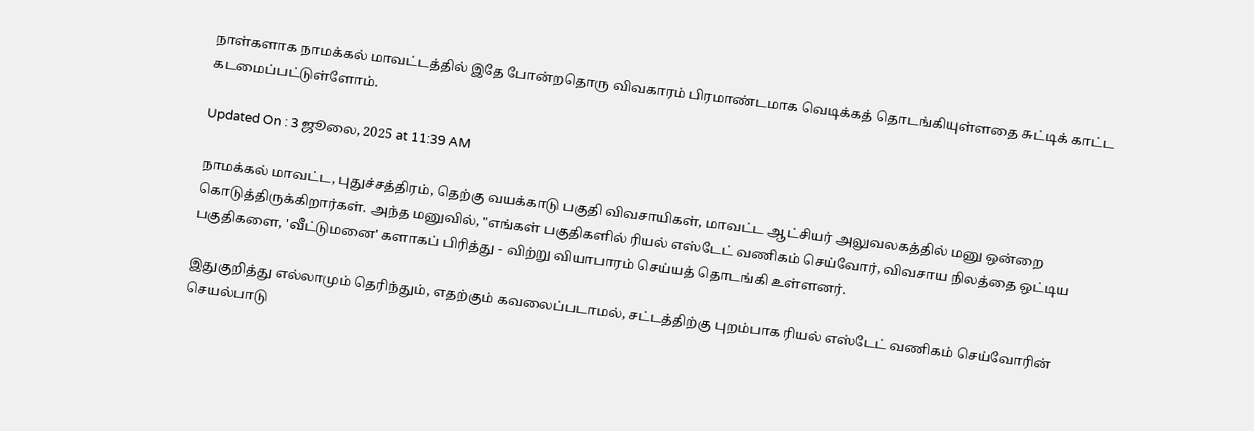நாள்களாக நாமக்கல் மாவட்டத்தில் இதே போன்றதொரு விவகாரம் பிரமாண்டமாக வெடிக்கத் தொடங்கியுள்ளதை சுட்டிக் காட்ட கடமைப்பட்டுள்ளோம்.

Updated On : 3 ஜூலை, 2025 at 11:39 AM

நாமக்கல் மாவட்ட, புதுச்சத்திரம், தெற்கு வயக்காடு பகுதி விவசாயிகள், மாவட்ட ஆட்சியர் அலுவலகத்தில் மனு ஒன்றை கொடுத்திருக்கிறார்கள். அந்த மனுவில், "எங்கள் பகுதிகளில் ரியல் எஸ்டேட் வணிகம் செய்வோர், விவசாய நிலத்தை ஒட்டிய பகுதிகளை, 'வீட்டுமனை' களாகப் பிரித்து - விற்று வியாபாரம் செய்யத் தொடங்கி உள்ளனர்.

இதுகுறித்து எல்லாமும் தெரிந்தும், எதற்கும் கவலைப்படாமல், சட்டத்திற்கு புறம்பாக ரியல் எஸ்டேட் வணிகம் செய்வோரின் செயல்பாடு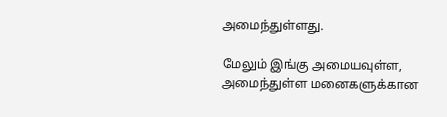அமைந்துள்ளது.

மேலும் இங்கு அமையவுள்ள, அமைந்துள்ள மனைகளுக்கான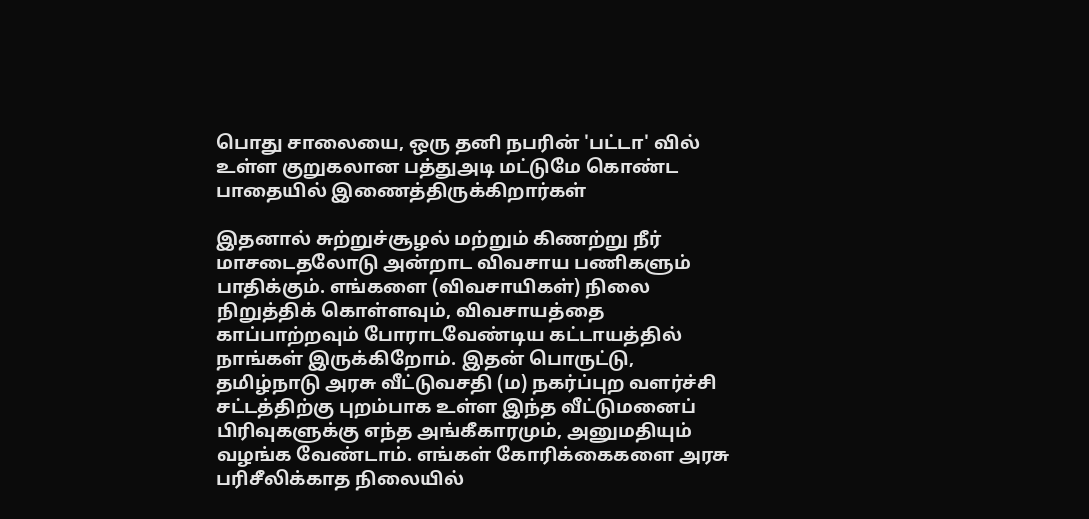பொது சாலையை, ஒரு தனி நபரின் 'பட்டா' வில் உள்ள குறுகலான பத்துஅடி மட்டுமே கொண்ட பாதையில் இணைத்திருக்கிறார்கள்

இதனால் சுற்றுச்சூழல் மற்றும் கிணற்று நீர் மாசடைதலோடு அன்றாட விவசாய பணிகளும் பாதிக்கும். எங்களை (விவசாயிகள்) நிலை நிறுத்திக் கொள்ளவும், விவசாயத்தை காப்பாற்றவும் போராடவேண்டிய கட்டாயத்தில் நாங்கள் இருக்கிறோம். இதன் பொருட்டு, தமிழ்நாடு அரசு வீட்டுவசதி (ம) நகர்ப்புற வளர்ச்சி சட்டத்திற்கு புறம்பாக உள்ள இந்த வீட்டுமனைப் பிரிவுகளுக்கு எந்த அங்கீகாரமும், அனுமதியும் வழங்க வேண்டாம். எங்கள் கோரிக்கைகளை அரசு பரிசீலிக்காத நிலையில்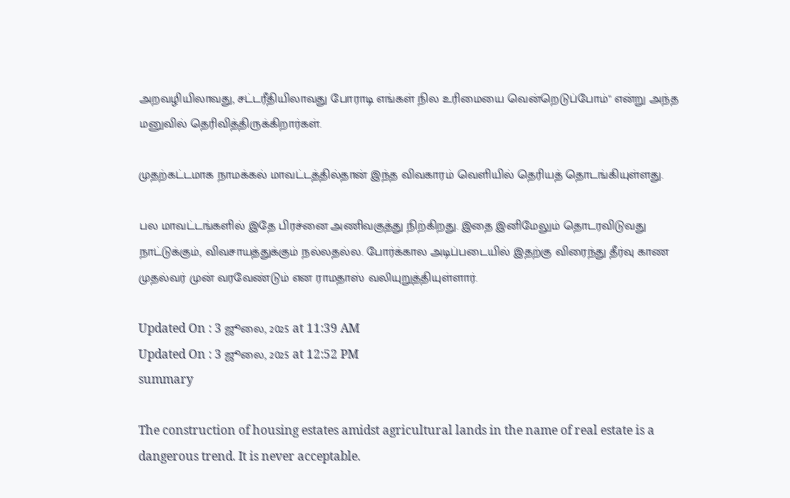அறவழியிலாவது, சட்டரீதியிலாவது போராடி எங்கள் நில உரிமையை வென்றெடுப்போம்" என்று அந்த மனுவில் தெரிவித்திருக்கிறார்கள்.

முதற்கட்டமாக நாமக்கல் மாவட்டத்தில்தான் இந்த விவகாரம் வெளியில் தெரியத் தொடங்கியுள்ளது.

பல மாவட்டங்களில் இதே பிரச்னை அணிவகுத்து நிற்கிறது. இதை இனிமேலும் தொடரவிடுவது நாட்டுக்கும், விவசாயத்துக்கும் நல்லதல்ல. போர்க்கால அடிப்படையில் இதற்கு விரைந்து தீர்வு காண முதல்வர் முன் வரவேண்டும் என ராமதாஸ் வலியுறுத்தியுள்ளார்.

Updated On : 3 ஜூலை, 2025 at 11:39 AM
Updated On : 3 ஜூலை, 2025 at 12:52 PM
summary

The construction of housing estates amidst agricultural lands in the name of real estate is a dangerous trend. It is never acceptable.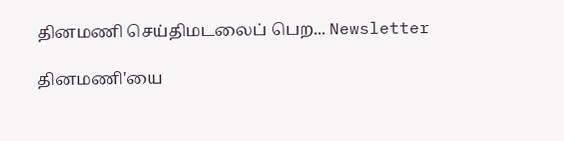தினமணி செய்திமடலைப் பெற... Newsletter

தினமணி'யை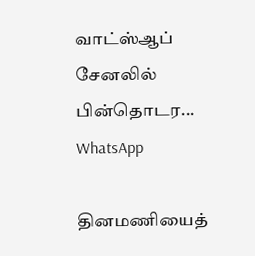வாட்ஸ்ஆப் சேனலில் பின்தொடர... WhatsApp

தினமணியைத்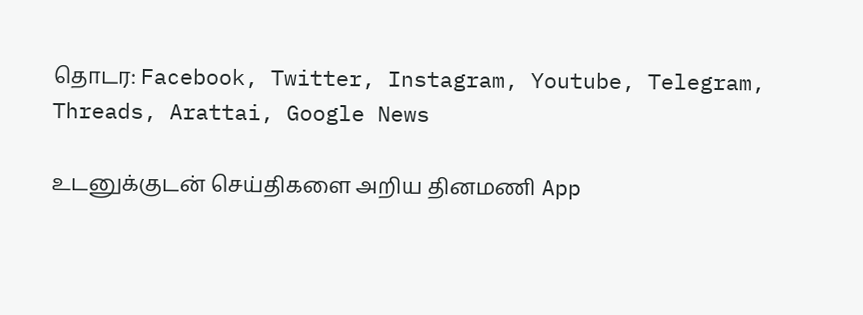தொடர: Facebook, Twitter, Instagram, Youtube, Telegram, Threads, Arattai, Google News

உடனுக்குடன் செய்திகளை அறிய தினமணி App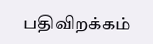பதிவிறக்கம்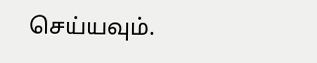செய்யவும்.